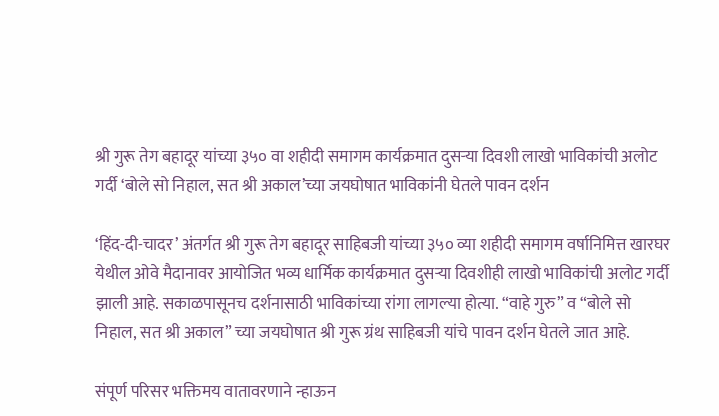श्री गुरू तेग बहादूर यांच्या ३५० वा शहीदी समागम कार्यक्रमात दुसऱ्या दिवशी लाखो भाविकांची अलोट गर्दी ‘बोले सो निहाल, सत श्री अकाल’च्या जयघोषात भाविकांनी घेतले पावन दर्शन

‘हिंद-दी-चादर’ अंतर्गत श्री गुरू तेग बहादूर साहिबजी यांच्या ३५० व्या शहीदी समागम वर्षानिमित्त खारघर येथील ओवे मैदानावर आयोजित भव्य धार्मिक कार्यक्रमात दुसऱ्या दिवशीही लाखो भाविकांची अलोट गर्दी झाली आहे. सकाळपासूनच दर्शनासाठी भाविकांच्या रांगा लागल्या होत्या. “वाहे गुरु” व “बोले सो निहाल, सत श्री अकाल” च्या जयघोषात श्री गुरू ग्रंथ साहिबजी यांचे पावन दर्शन घेतले जात आहे.

संपूर्ण परिसर भक्तिमय वातावरणाने न्हाऊन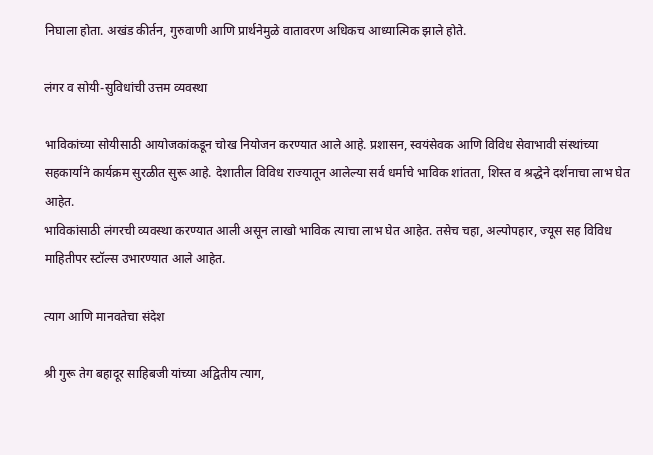निघाला होता. अखंड कीर्तन, गुरुवाणी आणि प्रार्थनेमुळे वातावरण अधिकच आध्यात्मिक झाले होते.

लंगर व सोयी-सुविधांची उत्तम व्यवस्था

भाविकांच्या सोयीसाठी आयोजकांकडून चोख नियोजन करण्यात आले आहे. प्रशासन, स्वयंसेवक आणि विविध सेवाभावी संस्थांच्या सहकार्याने कार्यक्रम सुरळीत सुरू आहे. देशातील विविध राज्यातून आलेल्या सर्व धर्माचे भाविक शांतता, शिस्त व श्रद्धेने दर्शनाचा लाभ घेत आहेत.
भाविकांसाठी लंगरची व्यवस्था करण्यात आली असून लाखो भाविक त्याचा लाभ घेत आहेत. तसेच चहा, अल्पोपहार, ज्यूस सह विविध माहितीपर स्टॉल्स उभारण्यात आले आहेत.

त्याग आणि मानवतेचा संदेश

श्री गुरू तेग बहादूर साहिबजी यांच्या अद्वितीय त्याग,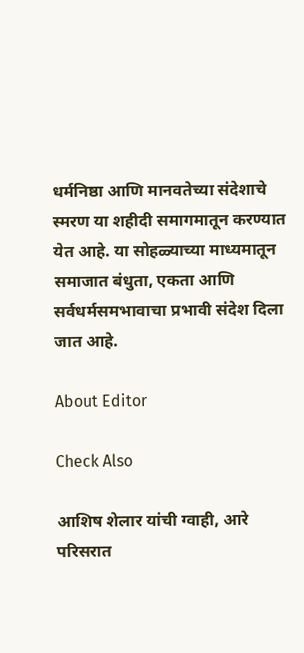धर्मनिष्ठा आणि मानवतेच्या संदेशाचे स्मरण या शहीदी समागमातून करण्यात येत आहे. या सोहळ्याच्या माध्यमातून समाजात बंधुता, एकता आणि सर्वधर्मसमभावाचा प्रभावी संदेश दिला जात आहे.

About Editor

Check Also

आशिष शेलार यांची ग्वाही, आरे परिसरात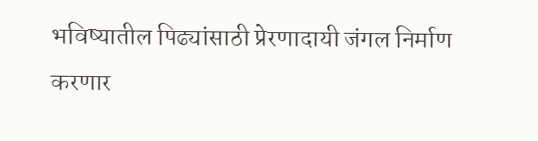भविष्यातील पिढ्यांसाठी प्रेरणादायी जंगल निर्माण करणार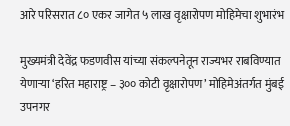आरे परिसरात ८० एकर जागेत ५ लाख वृक्षारोपण मोहिमेचा शुभारंभ

मुख्यमंत्री देवेंद्र फडणवीस यांच्या संकल्पनेतून राज्यभर राबविण्यात येणाऱ्या ‘हरित महाराष्ट्र – ३०० कोटी वृक्षारोपण’ मोहिमेअंतर्गत मुंबई उपनगर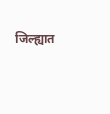जिल्ह्यात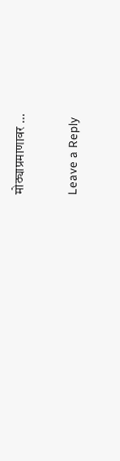मोठ्याप्रमाणावर …

Leave a Reply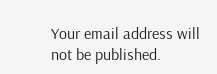Your email address will not be published.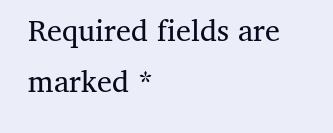Required fields are marked *